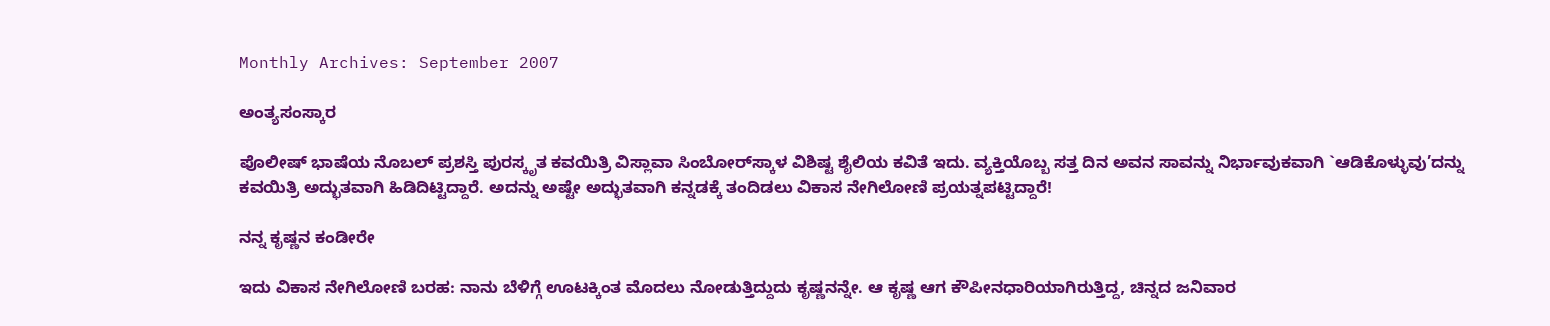Monthly Archives: September 2007

ಅಂತ್ಯಸಂಸ್ಕಾರ

ಪೊಲೀಷ್‌ ಭಾಷೆಯ ನೊಬಲ್‌ ಪ್ರಶಸ್ತಿ ಪುರಸ್ಕೃತ ಕವಯಿತ್ರಿ ವಿಸ್ಲಾವಾ ಸಿಂಬೋರ್‌ಸ್ಕಾಳ ವಿಶಿಷ್ಟ ಶೈಲಿಯ ಕವಿತೆ ಇದು. ವ್ಯಕ್ತಿಯೊಬ್ಬ ಸತ್ತ ದಿನ ಅವನ ಸಾವನ್ನು ನಿರ್ಭಾವುಕವಾಗಿ `ಆಡಿಕೊಳ್ಳುವು’ದನ್ನು ಕವಯಿತ್ರಿ ಅದ್ಭುತವಾಗಿ ಹಿಡಿದಿಟ್ಟಿದ್ದಾರೆ. ಅದನ್ನು ಅಷ್ಟೇ ಅದ್ಭುತವಾಗಿ ಕನ್ನಡಕ್ಕೆ ತಂದಿಡಲು ವಿಕಾಸ ನೇಗಿಲೋಣಿ ಪ್ರಯತ್ನಪಟ್ಟಿದ್ದಾರೆ!

ನನ್ನ ಕೃಷ್ಣನ ಕಂಡೀರೇ

ಇದು ವಿಕಾಸ ನೇಗಿಲೋಣಿ ಬರಹ: ನಾನು ಬೆಳಿಗ್ಗೆ ಊಟಕ್ಕಿಂತ ಮೊದಲು ನೋಡುತ್ತಿದ್ದುದು ಕೃಷ್ಣನನ್ನೇ. ಆ ಕೃಷ್ಣ ಆಗ ಕೌಪೀನಧಾರಿಯಾಗಿರುತ್ತಿದ್ದ, ಚಿನ್ನದ ಜನಿವಾರ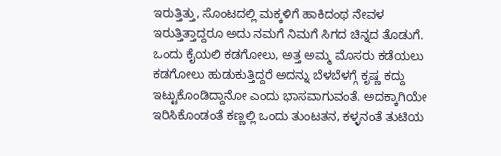ಇರುತ್ತಿತ್ತು, ಸೊಂಟದಲ್ಲಿ ಮಕ್ಕಳಿಗೆ ಹಾಕಿದಂಥ ನೇವಳ ಇರುತ್ತಿತ್ತಾದ್ದರೂ ಅದು ನಮಗೆ ನಿಮಗೆ ಸಿಗದ ಚಿನ್ನದ ತೊಡುಗೆ. ಒಂದು ಕೈಯಲಿ ಕಡಗೋಲು, ಅತ್ತ ಅಮ್ಮ ಮೊಸರು ಕಡೆಯಲು ಕಡಗೋಲು ಹುಡುಕುತ್ತಿದ್ದರೆ ಅದನ್ನು ಬೆಳಬೆಳಗ್ಗೆ ಕೃಷ್ಣ ಕದ್ದು ಇಟ್ಟುಕೊಂಡಿದ್ದಾನೋ ಎಂದು ಭಾಸವಾಗುವಂತೆ. ಅದಕ್ಕಾಗಿಯೇ ಇರಿಸಿಕೊಂಡಂತೆ ಕಣ್ಣಲ್ಲಿ ಒಂದು ತುಂಟತನ, ಕಳ್ಳನಂತೆ ತುಟಿಯ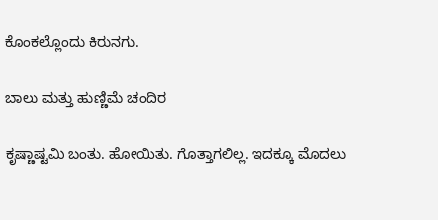ಕೊಂಕಲ್ಲೊಂದು ಕಿರುನಗು.

ಬಾಲು ಮತ್ತು ಹುಣ್ಣಿಮೆ ಚಂದಿರ

ಕೃಷ್ಣಾಷ್ಟಮಿ ಬಂತು. ಹೋಯಿತು. ಗೊತ್ತಾಗಲಿಲ್ಲ. ಇದಕ್ಕೂ ಮೊದಲು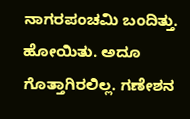ನಾಗರಪಂಚಮಿ ಬಂದಿತ್ತು. ಹೋಯಿತು. ಅದೂ ಗೊತ್ತಾಗಿರಲಿಲ್ಲ. ಗಣೇಶನ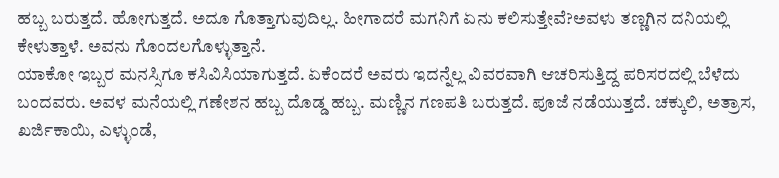ಹಬ್ಬ ಬರುತ್ತದೆ. ಹೋಗುತ್ತದೆ. ಅದೂ ಗೊತ್ತಾಗುವುದಿಲ್ಲ. ಹೀಗಾದರೆ ಮಗನಿಗೆ ಏನು ಕಲಿಸುತ್ತೇವೆ?ಅವಳು ತಣ್ಣಗಿನ ದನಿಯಲ್ಲಿ ಕೇಳುತ್ತಾಳೆ. ಅವನು ಗೊಂದಲಗೊಳ್ಳುತ್ತಾನೆ.
ಯಾಕೋ ಇಬ್ಬರ ಮನಸ್ಸಿಗೂ ಕಸಿವಿಸಿಯಾಗುತ್ತದೆ. ಏಕೆಂದರೆ ಅವರು ಇದನ್ನೆಲ್ಲ ವಿವರವಾಗಿ ಆಚರಿಸುತ್ತಿದ್ದ ಪರಿಸರದಲ್ಲಿ ಬೆಳೆದು ಬಂದವರು. ಅವಳ ಮನೆಯಲ್ಲಿ ಗಣೇಶನ ಹಬ್ಬ ದೊಡ್ಡ ಹಬ್ಬ. ಮಣ್ಣಿನ ಗಣಪತಿ ಬರುತ್ತದೆ. ಪೂಜೆ ನಡೆಯುತ್ತದೆ. ಚಕ್ಕುಲಿ, ಅತ್ರಾಸ, ಖರ್ಜಿಕಾಯಿ, ಎಳ್ಳುಂಡೆ,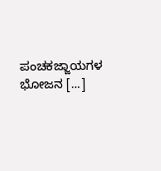ಪಂಚಕಜ್ಜಾಯಗಳ ಭೋಜನ [...]